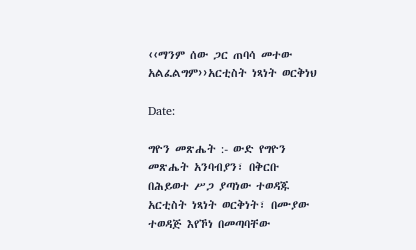‹‹ማንም ሰው ጋር ጠባሳ መተው አልፈልግም››አርቲስት ነጻነት ወርቅነህ

Date:

ግዮን መጽሔት :- ውድ የግዮን መጽሔት አንባብያን፣ በቅርቡ በሕይወተ ሥጋ ያጣነው ተወዳጁ አርቲስት ነጻነት ወርቅነት፣ በሙያው ተወዳጅ እየኾነ በመጣባቸው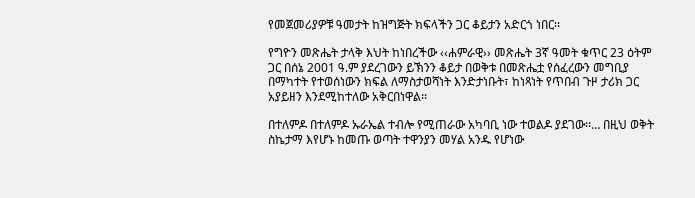የመጀመሪያዎቹ ዓመታት ከዝግጅት ክፍላችን ጋር ቆይታን አድርጎ ነበር፡፡

የግዮን መጽሔት ታላቅ እህት ከነበረችው ‹‹ሐምራዊ›› መጽሔት 3ኛ ዓመት ቁጥር 23 ዕትም ጋር በሰኔ 2001 ዓ.ም ያደረገውን ይኽንን ቆይታ በወቅቱ በመጽሔቷ የሰፈረውን መግቢያ በማካተት የተወሰነውን ክፍል ለማስታወሻነት እንድታነቡት፣ ከነጻነት የጥበብ ጉዞ ታሪክ ጋር አያይዘን እንደሚከተለው አቅርበነዋል፡፡

በተለምዶ በተለምዶ ኡራኤል ተብሎ የሚጠራው አካባቢ ነው ተወልዶ ያደገው፡፡… በዚህ ወቅት ስኬታማ እየሆኑ ከመጡ ወጣት ተዋንያን መሃል አንዱ የሆነው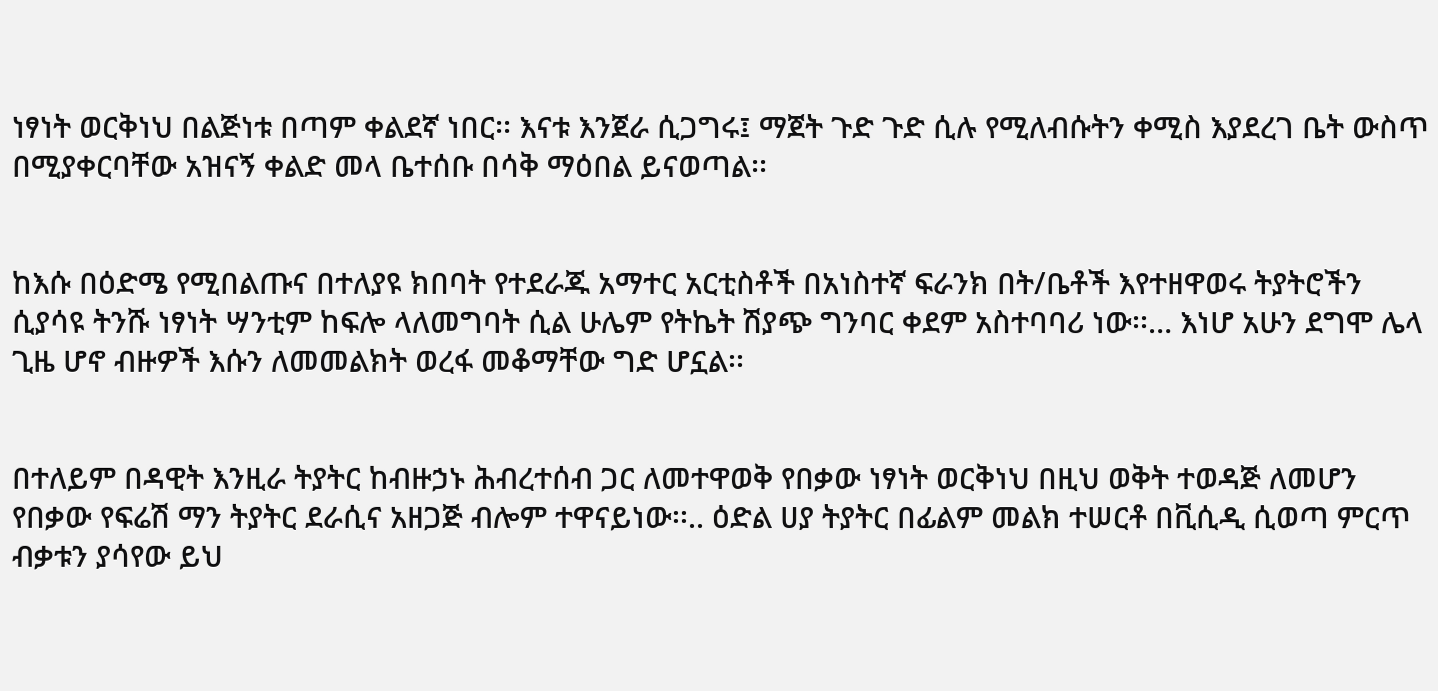ነፃነት ወርቅነህ በልጅነቱ በጣም ቀልደኛ ነበር፡፡ እናቱ እንጀራ ሲጋግሩ፤ ማጀት ጉድ ጉድ ሲሉ የሚለብሱትን ቀሚስ እያደረገ ቤት ውስጥ በሚያቀርባቸው አዝናኝ ቀልድ መላ ቤተሰቡ በሳቅ ማዕበል ይናወጣል፡፡


ከእሱ በዕድሜ የሚበልጡና በተለያዩ ክበባት የተደራጁ አማተር አርቲስቶች በአነስተኛ ፍራንክ በት/ቤቶች እየተዘዋወሩ ትያትሮችን ሲያሳዩ ትንሹ ነፃነት ሣንቲም ከፍሎ ላለመግባት ሲል ሁሌም የትኬት ሽያጭ ግንባር ቀደም አስተባባሪ ነው፡፡… እነሆ አሁን ደግሞ ሌላ ጊዜ ሆኖ ብዙዎች እሱን ለመመልክት ወረፋ መቆማቸው ግድ ሆኗል፡፡


በተለይም በዳዊት እንዚራ ትያትር ከብዙኃኑ ሕብረተሰብ ጋር ለመተዋወቅ የበቃው ነፃነት ወርቅነህ በዚህ ወቅት ተወዳጅ ለመሆን የበቃው የፍሬሽ ማን ትያትር ደራሲና አዘጋጅ ብሎም ተዋናይነው፡፡.. ዕድል ሀያ ትያትር በፊልም መልክ ተሠርቶ በቪሲዲ ሲወጣ ምርጥ ብቃቱን ያሳየው ይህ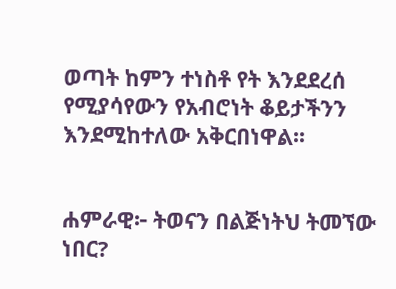ወጣት ከምን ተነስቶ የት እንደደረሰ የሚያሳየውን የአብሮነት ቆይታችንን እንደሚከተለው አቅርበነዋል፡፡


ሐምራዊ፦ ትወናን በልጅነትህ ትመኘው ነበር?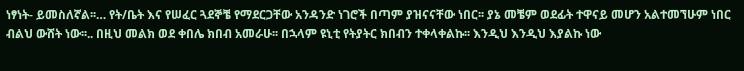ነፃነት- ይመስለኛል፡፡… የት/ቤት እና የሠፈር ጓደኞቼ የማደርጋቸው አንዳንድ ነገሮች በጣም ያዝናናቸው ነበር፡፡ ያኔ መቼም ወደፊት ተዋናይ መሆን አልተመኘሁም ነበር ብልህ ውሸት ነው፡፡.. በዚህ መልክ ወደ ቀበሌ ክበብ አመራሁ፡፡ በኋላም ዩኒቲ የትያትር ክበብን ተቀላቀልኩ፡፡ እንዲህ እንዲህ እያልኩ ነው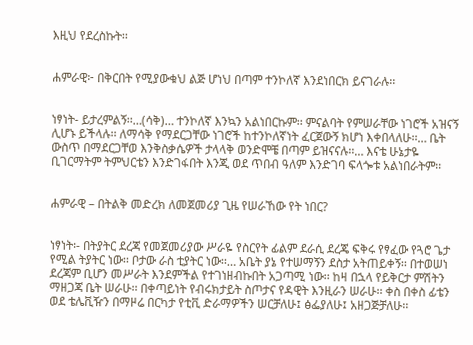እዚህ የደረስኩት፡፡


ሐምራዊ፦ በቅርበት የሚያውቁህ ልጅ ሆነህ በጣም ተንኮለኛ እንደነበርክ ይናገራሉ፡፡


ነፃነት- ይታረምልኝ፡፡…(ሳቅ)… ተንኮለኛ እንኳን አልነበርኩም፡፡ ምናልባት የምሠራቸው ነገሮች አዝናኝ ሊሆኑ ይችላሉ፡፡ ለማሳቅ የማደርጋቸው ነገሮች ከተንኮለኛነት ፈርጀውኝ ክሆነ እቀበላለሁ፡፡… ቤት ውስጥ በማደርጋቸወ እንቅስቃሴዎች ታላላቅ ወንድሞቼ በጣም ይዝናናሉ፡፡… እናቴ ሁኔታዬ ቢገርማትም ትምህርቴን እንድገፋበት እንጂ ወደ ጥበብ ዓለም እንድገባ ፍላጐቱ አልነበራትም፡፡


ሐምራዊ – በትልቅ መድረክ ለመጀመሪያ ጊዜ የሠራኸው የት ነበር?


ነፃነት፡- በትያትር ደረጃ የመጀመሪያው ሥራዬ የስርየት ፊልም ደራሲ ደረጄ ፍቅሩ የፃፈው የጓሮ ጌታ የሚል ትያትር ነው፡፡ ቦታው ራስ ቲያትር ነው፡፡… አቤት ያኔ የተሠማኝን ደስታ አትጠይቀኝ፡፡ በተወሠነ ደረጃም ቢሆን መሥራት እንደምችል የተገነዘብኩበት አጋጣሚ ነው፡፡ ከዛ በኋላ የይቅርታ ምሽትን ማዘጋጃ ቤት ሠራሁ፡፡ በቀጣይነት የብሩክታይት ስጦታና የዳዊት እንዚራን ሠራሁ፡፡ ቀስ በቀስ ፊቴን ወደ ቴሌቪዥን በማዞሬ በርካታ የቲቪ ድራማዎችን ሠርቻለሁ፤ ፅፌያለሁ፤ አዘጋጅቻለሁ፡፡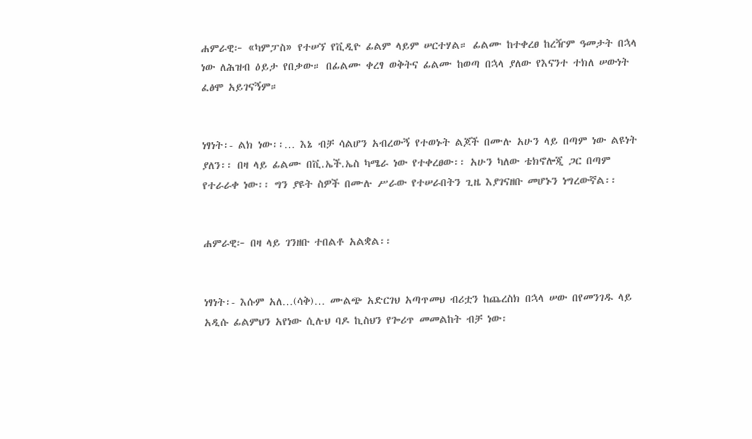ሐምራዊ፦ «ካምፓስ» የተሠኘ የቪዲዮ ፊልም ላይም ሠርተሃል። ፊልሙ ከተቀረፀ ከረዥም ዓመታት በኋላ ነው ለሕዝብ ዕይታ የበቃው። በፊልሙ ቀረፃ ወቅትና ፊልሙ ከወጣ በኋላ ያለው የእናንተ ተክለ ሠውነት ፈፅሞ አይገናኝም።


ነፃነት፡- ልክ ነው፡፡… እኔ ብቻ ሳልሆን አብረውኝ የተወኑት ልጆች በሙሉ አሁን ላይ በጣም ነው ልዩነት ያለን፡፡ በዛ ላይ ፊልሙ በቪ.ኤች.ኤስ ካሜራ ነው የተቀረፀው፡፡ አሁን ካለው ቴክኖሎጂ ጋር በጣም የተራራቀ ነው፡፡ ግን ያዩት ስዎች በሙሉ ሥራው የተሠራበትን ጊዜ እያገናዘቡ መሆኑን ነግረውኛል፡፡


ሐምራዊ፦ በዛ ላይ ገንዘቡ ተበልቶ አልቋል፡፡


ነፃነት፡- እሱም አለ…(ሳቅ)… ሙልጭ አድርገህ አጣጥመህ ብሪቷን ከጨረስክ በኋላ ሠው በየመንገዱ ላይ አዲሱ ፊልምህን አየነው ሲሉህ ባዶ ኪስህን የጐሪጥ መመልከት ብቻ ነው፡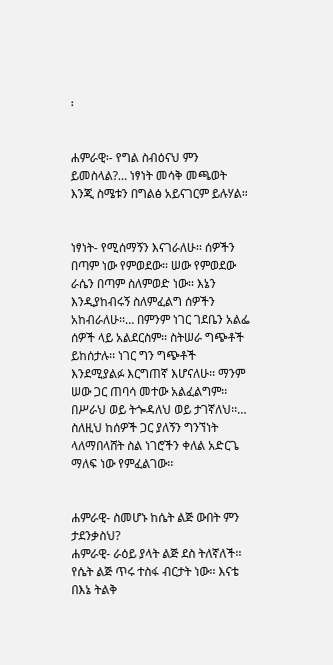፡


ሐምራዊ፡- የግል ስብዕናህ ምን ይመስላል?… ነፃነት መሳቅ መጫወት እንጂ ስሜቱን በግልፅ አይናገርም ይሉሃል።


ነፃነት- የሚሰማኝን እናገራለሁ፡፡ ሰዎችን በጣም ነው የምወደው፡፡ ሠው የምወደው ራሴን በጣም ስለምወድ ነው፡፡ እኔን እንዲያከብሩኝ ስለምፈልግ ሰዎችን አከብራለሁ፡፡… በምንም ነገር ገደቤን አልፌ ሰዎች ላይ አልደርስም፡፡ ስትሠራ ግጭቶች ይከሰታሉ፡፡ ነገር ግን ግጭቶች እንደሚያልፉ እርግጠኛ እሆናለሁ፡፡ ማንም ሠው ጋር ጠባሳ መተው አልፈልግም፡፡ በሥራህ ወይ ትጐዳለህ ወይ ታገኛለህ፡፡… ስለዚህ ከሰዎች ጋር ያለኝን ግንኘነት ላለማበላሸት ስል ነገሮችን ቀለል አድርጌ ማለፍ ነው የምፈልገው፡፡


ሐምራዊ- ስመሆኑ ከሴት ልጅ ውበት ምን ታደንቃስህ?
ሐምራዊ- ራዕይ ያላት ልጅ ደስ ትለኛለች፡፡ የሴት ልጅ ጥሩ ተስፋ ብርታት ነው፡፡ እናቴ በእኔ ትልቅ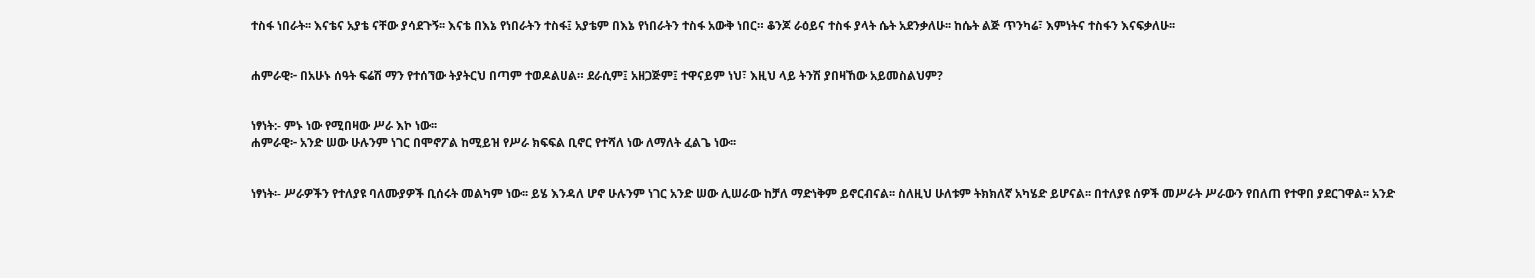ተስፋ ነበራት፡፡ እናቴና አያቴ ናቸው ያሳደጉኝ፡፡ እናቴ በእኔ የነበራትን ተስፋ፤ አያቴም በእኔ የነበራትን ተስፋ አውቅ ነበር። ቆንጆ ራዕይና ተስፋ ያላት ሴት አደንቃለሁ፡፡ ከሴት ልጅ ጥንካሬ፣ እምነትና ተስፋን እናፍቃለሁ፡፡


ሐምራዊ፦ በአሁኑ ሰዓት ፍሬሽ ማን የተሰኘው ትያትርህ በጣም ተወዶልሀል። ደራሲም፤ አዘጋጅም፤ ተዋናይም ነህ፣ እዚህ ላይ ትንሽ ያበዛኸው አይመስልህም?


ነፃነት:- ምኑ ነው የሚበዛው ሥራ እኮ ነው፡፡
ሐምራዊ፦ አንድ ሠው ሁሉንም ነገር በሞኖፖል ከሚይዝ የሥራ ክፍፍል ቢኖር የተሻለ ነው ለማለት ፈልጌ ነው፡፡


ነፃነት፡- ሥራዎችን የተለያዩ ባለሙያዎች ቢሰሩት መልካም ነው፡፡ ይሄ እንዳለ ሆኖ ሁሉንም ነገር አንድ ሠው ሊሠራው ከቻለ ማድነቅም ይኖርብናል፡፡ ስለዚህ ሁለቱም ትክክለኛ አካሄድ ይሆናል፡፡ በተለያዩ ሰዎች መሥራት ሥራውን የበለጠ የተዋበ ያደርገዋል፡፡ አንድ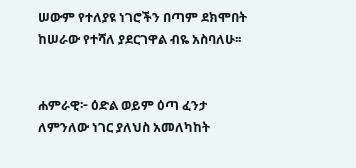ሠውም የተለያዩ ነገሮችን በጣም ደክሞበት ከሠራው የተሻለ ያደርገዋል ብዬ አስባለሁ፡፡


ሐምራዊ፦ ዕድል ወይም ዕጣ ፈንታ ለምንለው ነገር ያለህስ አመለካከት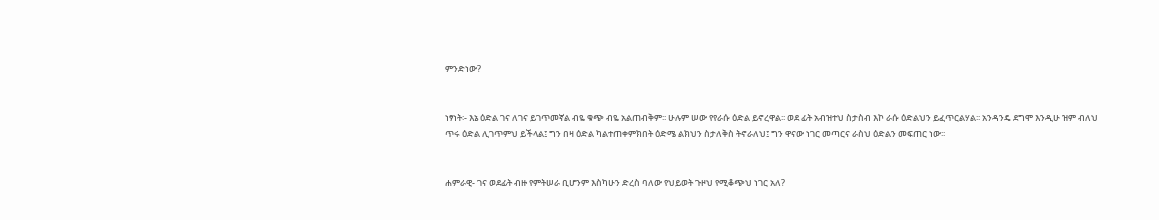ምንድነው?


ነፃነት፡- እኔ ዕድል ገና ለገና ይገጥመኛል ብዬ ቁጭ ብዬ አልጠብቅም፡፡ ሁሉም ሠው የየራሱ ዕድል ይኖረዋል፡፡ ወደ ፊት አብዝተህ ስታስብ እኮ ራሱ ዕድልህን ይፈጥርልሃል፡፡ አንዳንዴ ደግሞ እንዲሁ ዝም ብለህ ጥሩ ዕድል ሊገጥምህ ይችላል፤ ግን በዛ ዕድል ካልተጠቀምክበት ዕድሜ ልክህን ስታለቅስ ትኖራለህ፤ ግን ዋናው ነገር መጣርና ራስህ ዕድልን መፍጠር ነው፡፡


ሐምራዊ- ገና ወደፊት ብዙ የምትሠራ ቢሆንም እስካሁን ድረስ ባለው የህይወት ጉዞህ የሚቆጭህ ነገር አለ?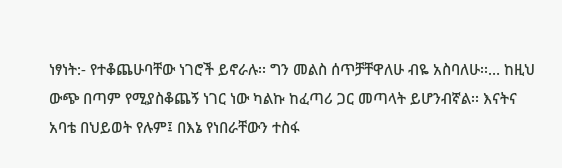ነፃነት:- የተቆጨሁባቸው ነገሮች ይኖራሉ፡፡ ግን መልስ ሰጥቻቸዋለሁ ብዬ አስባለሁ፡፡… ከዚህ ውጭ በጣም የሚያስቆጨኝ ነገር ነው ካልኩ ከፈጣሪ ጋር መጣላት ይሆንብኛል፡፡ እናትና አባቴ በህይወት የሉም፤ በእኔ የነበራቸውን ተስፋ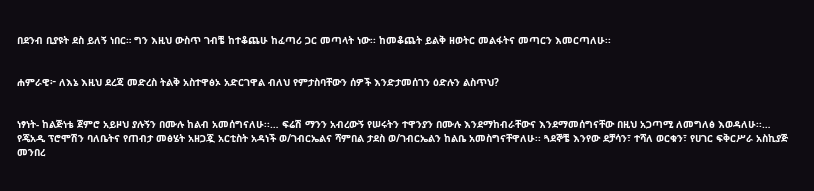በደንብ ቢያዩት ደስ ይለኝ ነበር። ግን እዚህ ውስጥ ገብቼ ከተቆጨሁ ከፈጣሪ ጋር መጣላት ነው፡፡ ከመቆጨት ይልቅ ዘወትር መልፋትና መጣርን እመርጣለሁ፡፡


ሐምራዊ፦ ለእኔ እዚህ ደረጃ መድረስ ትልቅ አስተዋፅኦ አድርገዋል ብለህ የምታስባቸውን ሰዎች እንድታመሰገን ዕድሉን ልስጥህ?


ነፃነት- ከልጅነቴ ጀምሮ አይዞህ ያሉኝን በሙሉ ከልብ አመሰግናለሁ፡፡… ፍሬሽ ማንን አብረውኝ የሠሩትን ተዋንያን በሙሉ እንደማከብራቸውና እንደማመሰግናቸው በዚህ አጋጣሚ ለመግለፅ እወዳለሁ፡፡… የጄአዲ ፕሮሞሽን ባለቤትና የጠብታ መፅሄት አዘጋጇ አርቲስት አዳነች ወ/ገብርኤልና ሻምበል ታደስ ወ/ገብርኤልን ከልቤ አመስግናቸዋለሁ፡፡ ጓደኞቼ እንየው ደቻሳን፣ ተሻለ ወርቁን፣ የሀገር ፍቅርሥራ አስኪያጅ መንበረ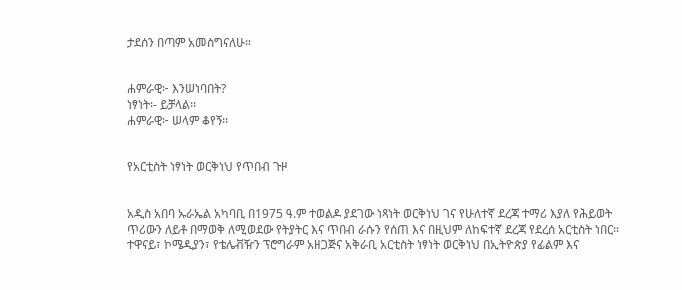ታደሰን በጣም አመስግናለሁ።


ሐምራዊ፦ እንሠነባበት?
ነፃነት፡- ይቻላል፡፡
ሐምራዊ፦ ሠላም ቆየኝ፡፡


የአርቲስት ነፃነት ወርቅነህ የጥበብ ጉዞ


አዲስ አበባ ኡራኤል አካባቢ በ1975 ዓ.ም ተወልዶ ያደገው ነጻነት ወርቅነህ ገና የሁለተኛ ደረጃ ተማሪ እያለ የሕይወት ጥሪውን ለይቶ በማወቅ ለሚወደው የትያትር እና ጥበብ ራሱን የሰጠ እና በዚህም ለከፍተኛ ደረጃ የደረሰ አርቲስት ነበር፡፡ ተዋናይ፣ ኮሜዲያን፣ የቴሌቭዥን ፕሮግራም አዘጋጅና አቅራቢ አርቲስት ነፃነት ወርቅነህ በኢትዮጵያ የፊልም እና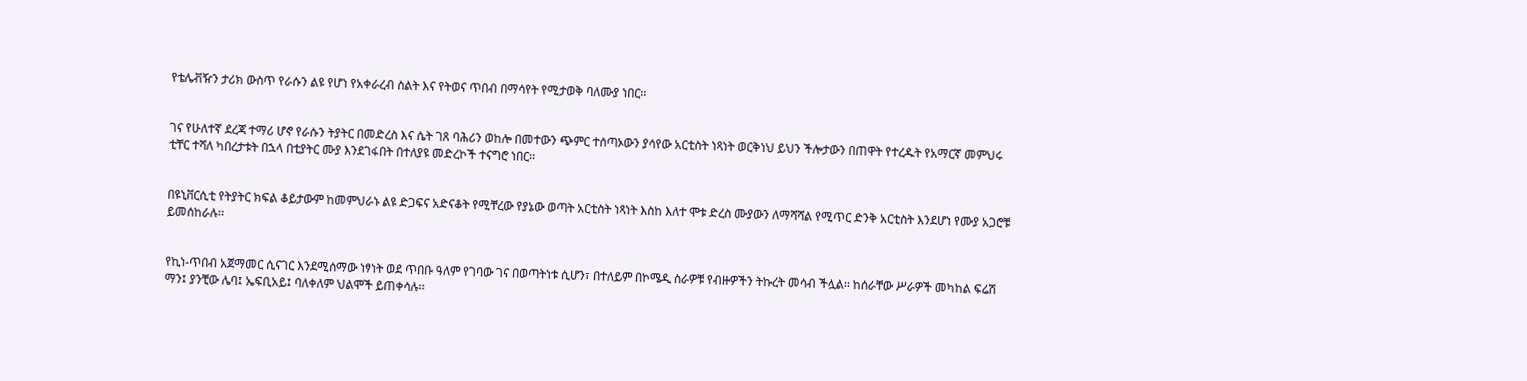የቴሌቭዥን ታሪክ ውስጥ የራሱን ልዩ የሆነ የአቀራረብ ስልት እና የትወና ጥበብ በማሳየት የሚታወቅ ባለሙያ ነበር፡፡


ገና የሁለተኛ ደረጃ ተማሪ ሆኖ የራሱን ትያትር በመድረስ እና ሴት ገጸ ባሕሪን ወከሎ በመተውን ጭምር ተሰጣኦውን ያሳየው አርቲስት ነጻነት ወርቅነህ ይህን ችሎታውን በጠዋት የተረዱት የአማርኛ መምህሩ ቲቸር ተሻለ ካበረታቱት በኋላ በቲያትር ሙያ እንደገፋበት በተለያዩ መድረኮች ተናግሮ ነበር፡፡


በዩኒቨርሲቲ የትያትር ክፍል ቆይታውም ከመምህራኑ ልዩ ድጋፍና አድናቆት የሚቸረው የያኔው ወጣት አርቲስት ነጻነት እስከ እለተ ሞቱ ድረስ ሙያውን ለማሻሻል የሚጥር ድንቅ አርቲስት እንደሆነ የሙያ አጋሮቹ ይመሰከራሉ፡፡


የኪነ-ጥበብ አጀማመር ሲናገር እንደሚሰማው ነፃነት ወደ ጥበቡ ዓለም የገባው ገና በወጣትነቱ ሲሆን፣ በተለይም በኮሜዲ ስራዎቹ የብዙዎችን ትኩረት መሳብ ችሏል፡፡ ከሰራቸው ሥራዎች መካከል ፍሬሽ ማን፤ ያንቺው ሌባ፤ ኤፍቢአይ፤ ባለቀለም ህልሞች ይጠቀሳሉ፡፡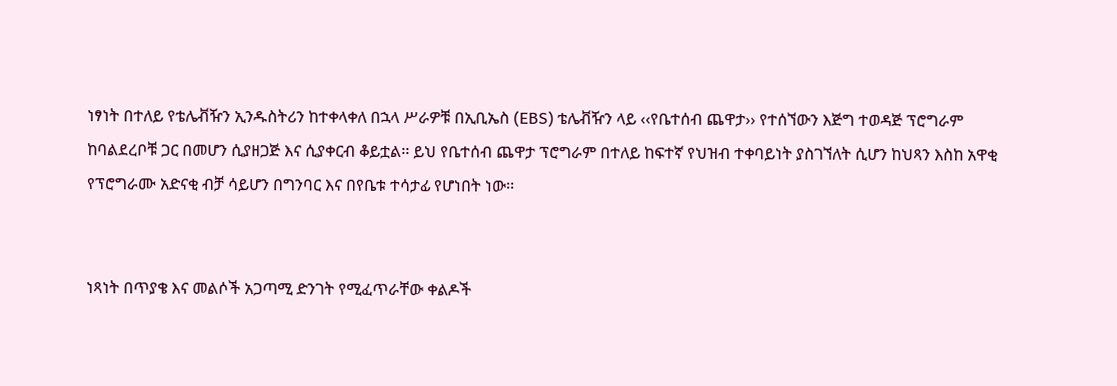ነፃነት በተለይ የቴሌቭዥን ኢንዱስትሪን ከተቀላቀለ በኋላ ሥራዎቹ በኢቢኤስ (EBS) ቴሌቭዥን ላይ ‹‹የቤተሰብ ጨዋታ›› የተሰኘውን እጅግ ተወዳጅ ፕሮግራም ከባልደረቦቹ ጋር በመሆን ሲያዘጋጅ እና ሲያቀርብ ቆይቷል፡፡ ይህ የቤተሰብ ጨዋታ ፕሮግራም በተለይ ከፍተኛ የህዝብ ተቀባይነት ያስገኘለት ሲሆን ከህጻን እስከ አዋቂ የፕሮግራሙ አድናቂ ብቻ ሳይሆን በግንባር እና በየቤቱ ተሳታፊ የሆነበት ነው፡፡


ነጻነት በጥያቄ እና መልሶች አጋጣሚ ድንገት የሚፈጥራቸው ቀልዶች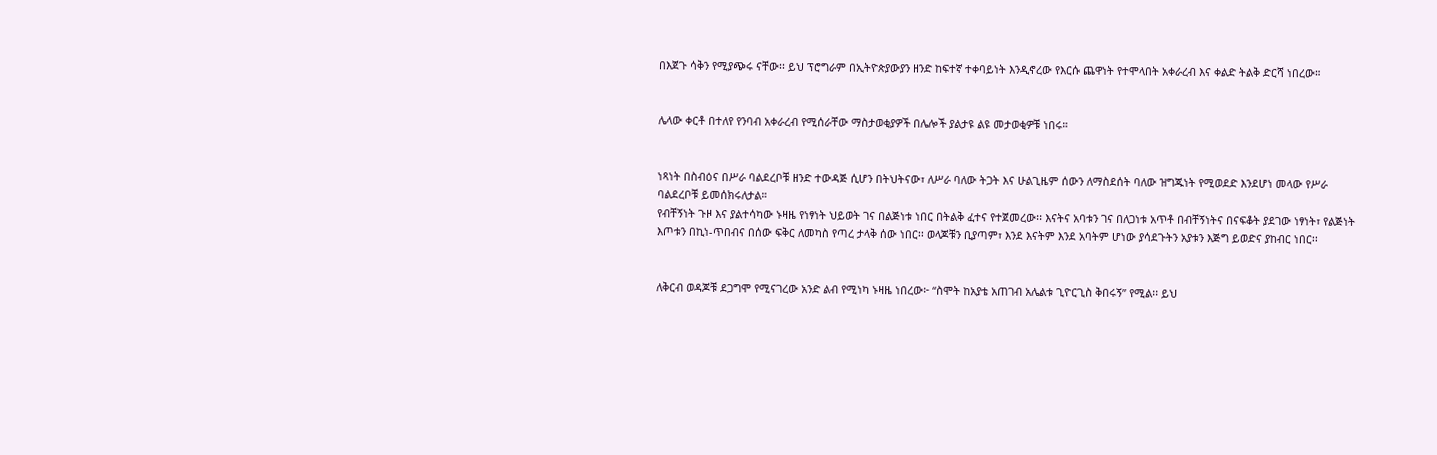በእጀጉ ሳቅን የሚያጭሩ ናቸው፡፡ ይህ ፕሮግራም በኢትዮጵያውያን ዘንድ ከፍተኛ ተቀባይነት እንዲኖረው የእርሱ ጨዋነት የተሞላበት አቀራረብ እና ቀልድ ትልቅ ድርሻ ነበረው።


ሌላው ቀርቶ በተለየ የንባብ አቀራረብ የሚሰራቸው ማስታወቂያዎች በሌሎች ያልታዩ ልዩ መታወቂዎቹ ነበሩ።


ነጻነት በስብዕና በሥራ ባልደረቦቹ ዘንድ ተውዳጅ ሲሆን በትህትናው፣ ለሥራ ባለው ትጋት እና ሁልጊዜም ሰውን ለማስደሰት ባለው ዝግጁነት የሚወደድ እንደሆነ መላው የሥራ ባልደረቦቹ ይመሰክሩለታል።
የብቸኝነት ጉዞ እና ያልተሳካው ኑዛዜ የነፃነት ህይወት ገና በልጅነቱ ነበር በትልቅ ፈተና የተጀመረው፡፡ እናትና አባቱን ገና በለጋነቱ አጥቶ በብቸኝነትና በናፍቆት ያደገው ነፃነት፣ የልጅነት እጦቱን በኪነ-ጥበብና በሰው ፍቅር ለመካስ የጣረ ታላቅ ሰው ነበር፡፡ ወላጆቹን ቢያጣም፣ እንደ እናትም እንደ አባትም ሆነው ያሳደጉትን አያቱን እጅግ ይወድና ያከብር ነበር፡፡


ለቅርብ ወዳጆቹ ደጋግሞ የሚናገረው አንድ ልብ የሚነካ ኑዛዜ ነበረው፦ “ስሞት ከአያቴ አጠገብ አሌልቱ ጊዮርጊስ ቅበሩኝ” የሚል፡፡ ይህ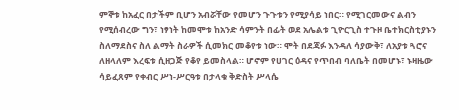ምኞቱ ከአፈር በታችም ቢሆን አብሯቸው የመሆን ጉጉቱን የሚያሳይ ነበር። የሚገርመውና ልብን የሚሰብረው ግን፣ ነፃነት ከመሞቱ ከአንድ ሳምንት በፊት ወደ አሌልቱ ጊዮርጊስ ተጉዞ ቤተክርስቲያኑን ስለማደስና ስለ ልማት ስራዎች ሲመክር መቆየቱ ነው። ሞት በደጃፉ እንዳለ ሳያውቅ፣ ለአያቱ ጓሮና ለዘላለም እረፍቱ ሲዘጋጅ የቆየ ይመስላል። ሆኖም የሀገር ዕዳና የጥበብ ባለቤት በመሆኑ፣ ኑዛዜው ሳይፈጸም የቀብር ሥነ-ሥርዓቱ በታላቁ ቅድስት ሥላሴ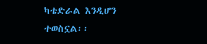ካቴድራል እንዲሆን ተወስኗል፡፡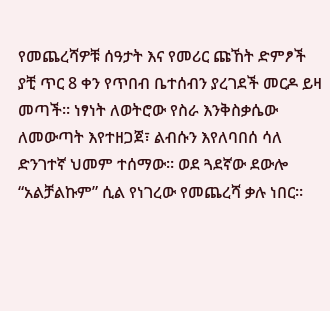የመጨረሻዎቹ ሰዓታት እና የመሪር ጩኸት ድምፆች
ያቺ ጥር 8 ቀን የጥበብ ቤተሰብን ያረገደች መርዶ ይዛ መጣች። ነፃነት ለወትሮው የስራ እንቅስቃሴው ለመውጣት እየተዘጋጀ፣ ልብሱን እየለባበሰ ሳለ ድንገተኛ ህመም ተሰማው። ወደ ጓደኛው ደውሎ “አልቻልኩም” ሲል የነገረው የመጨረሻ ቃሉ ነበር።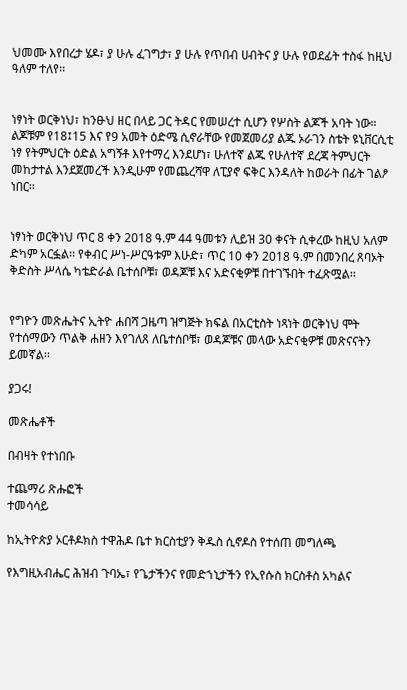ህመሙ እየበረታ ሄዶ፣ ያ ሁሉ ፈገግታ፣ ያ ሁሉ የጥበብ ሀብትና ያ ሁሉ የወደፊት ተስፋ ከዚህ ዓለም ተለየ፡፡


ነፃነት ወርቅነህ፣ ከንፁህ ዘር በላይ ጋር ትዳር የመሠረተ ሲሆን የሦስት ልጆች አባት ነው። ልጆቹም የ18፤15 እና የ9 አመት ዕድሜ ሲኖራቸው የመጀመሪያ ልጁ ኦራገን ስቴት ዩኒቨርሲቲ ነፃ የትምህርት ዕድል አግኝቶ እየተማረ እንደሆነ፣ ሁለተኛ ልጁ የሁለተኛ ደረጃ ትምህርት መከታተል እንደጀመረች እንዲሁም የመጨረሻዋ ለፒያኖ ፍቅር እንዳለት ከወራት በፊት ገልፆ ነበር፡፡


ነፃነት ወርቅነህ ጥር 8 ቀን 2018 ዓ.ም 44 ዓመቱን ሊይዝ 30 ቀናት ሲቀረው ከዚህ አለም ድካም አርፏል፡፡ የቀብር ሥነ-ሥርዓቱም እሁድ፣ ጥር 10 ቀን 2018 ዓ.ም በመንበረ ጸባኦት ቅድስት ሥላሴ ካቴድራል ቤተሰቦቹ፣ ወዳጆቹ እና አድናቂዎቹ በተገኙበት ተፈጽሟል፡፡


የግዮን መጽሔትና ኢትዮ ሐበሻ ጋዜጣ ዝግጅት ክፍል በአርቲስት ነጻነት ወርቅነህ ሞት የተሰማውን ጥልቅ ሐዘን እየገለጸ ለቤተሰቦቹ፣ ወዳጆቹና መላው አድናቂዎቹ መጽናናትን ይመኛል፡፡

ያጋሩ!

መጽሔቶች

በብዛት የተነበቡ

ተጨማሪ ጽሑፎች
ተመሳሳይ

ከኢትዮጵያ ኦርቶዶክስ ተዋሕዶ ቤተ ክርስቲያን ቅዱስ ሲኖዶስ የተሰጠ መግለጫ

የእግዚአብሔር ሕዝብ ጉባኤ፣ የጌታችንና የመድኀኒታችን የኢየሱስ ክርስቶስ አካልና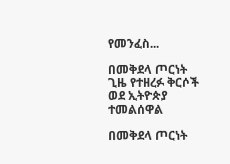የመንፈስ...

በመቅደላ ጦርነት ጊዜ የተዘረፉ ቅርሶች ወደ ኢትዮጵያ ተመልሰዋል

በመቅደላ ጦርነት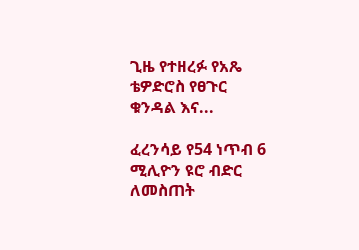ጊዜ የተዘረፉ የአጼ ቴዎድሮስ የፀጉር ቁንዳል እና...

ፈረንሳይ የ54 ነጥብ 6 ሚሊዮን ዩሮ ብድር ለመስጠት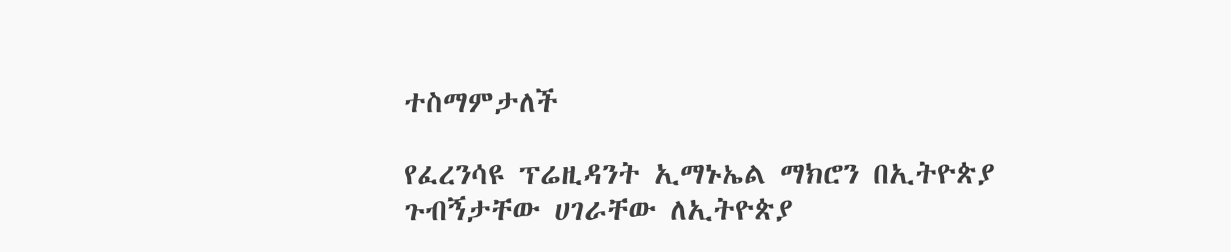ተስማምታለች

የፈረንሳዩ ፕሬዚዳንት ኢማኑኤል ማክሮን በኢትዮጵያ ጉብኝታቸው ሀገራቸው ለኢትዮጵያ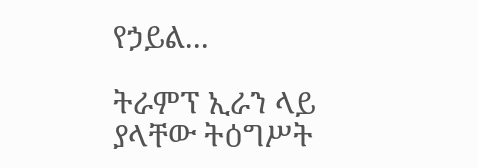የኃይል...

ትራምፕ ኢራን ላይ ያላቸው ትዕግሥት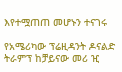እየተሟጠጠ መሆኑን ተናገሩ

የአሜሪካው ፕሬዚዳንት ዶናልድ ትራምፕ ከቻይናው መሪ ዢ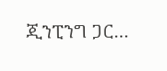ጂንፒንግ ጋር...